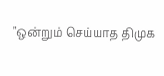"ஒன்றும் செய்யாத திமுக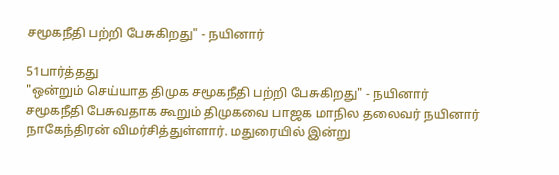சமூகநீதி பற்றி பேசுகிறது" - நயினார்

51பார்த்தது
"ஒன்றும் செய்யாத திமுக சமூகநீதி பற்றி பேசுகிறது" - நயினார்
சமூகநீதி பேசுவதாக கூறும் திமுகவை பாஜக மாநில தலைவர் நயினார் நாகேந்திரன் விமர்சித்துள்ளார். மதுரையில் இன்று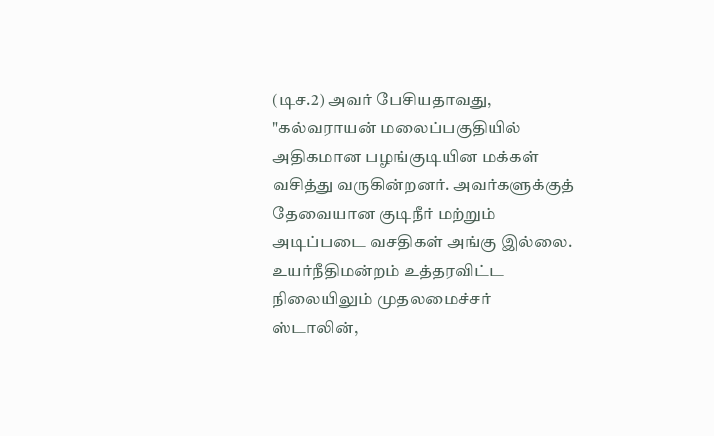(டிச.2) அவர் பேசியதாவது, "கல்வராயன் மலைப்பகுதியில் அதிகமான பழங்குடியின மக்கள் வசித்து வருகின்றனர். அவர்களுக்குத் தேவையான குடிநீர் மற்றும் அடிப்படை வசதிகள் அங்கு இல்லை. உயர்நீதிமன்றம் உத்தரவிட்ட நிலையிலும் முதலமைச்சர் ஸ்டாலின்,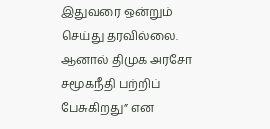இதுவரை ஒன்றும் செய்து தரவில்லை. ஆனால் திமுக அரசோ சமூகநீதி பற்றிப் பேசுகிறது” என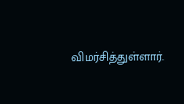விமர்சித்துள்ளார்.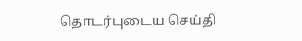தொடர்புடைய செய்தி